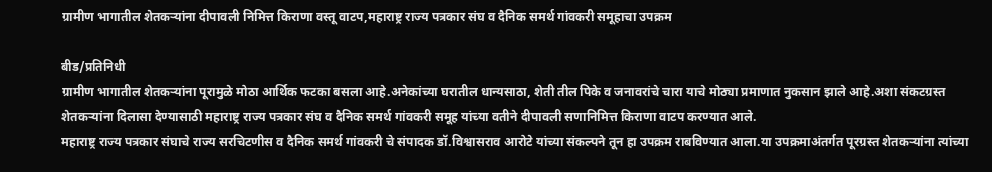ग्रामीण भागातील शेतकऱ्यांना दीपावली निमित्त किराणा वस्तू वाटप,महाराष्ट्र राज्य पत्रकार संघ व दैनिक समर्थ गांवकरी समूहाचा उपक्रम

बीड/प्रतिनिधी
ग्रामीण भागातील शेतकऱ्यांना पूरामुळे मोठा आर्थिक फटका बसला आहे.अनेकांच्या घरातील धान्यसाठा, शेती तील पिके व जनावरांचे चारा याचे मोठ्या प्रमाणात नुकसान झाले आहे.अशा संकटग्रस्त शेतकऱ्यांना दिलासा देण्यासाठी महाराष्ट्र राज्य पत्रकार संघ व दैनिक समर्थ गांवकरी समूह यांच्या वतीने दीपावली सणानिमित्त किराणा वाटप करण्यात आले.
महाराष्ट्र राज्य पत्रकार संघाचे राज्य सरचिटणीस व दैनिक समर्थ गांवकरी चे संपादक डॉ.विश्वासराव आरोटे यांच्या संकल्पने तून हा उपक्रम राबविण्यात आला.या उपक्रमाअंतर्गत पूरग्रस्त शेतकऱ्यांना त्यांच्या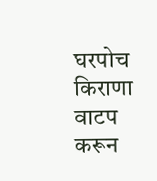घरपोच किराणा वाटप करून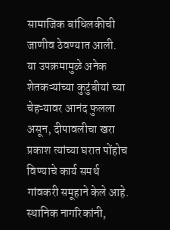सामाजिक बांधिलकीची जाणीव ठेवण्यात आली.
या उपक्रमामुळे अनेक शेतकऱ्यांच्या कुटुंबीयां च्या चेहऱ्यावर आनंद फुलला असून, दीपावलीचा खरा प्रकाश त्यांच्या घरात पोंहोच विण्याचे कार्य समर्थ गांवकरी समूहाने केले आहे. स्थानिक नागरिकांनी,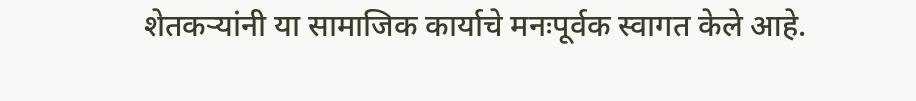शेतकऱ्यांनी या सामाजिक कार्याचे मनःपूर्वक स्वागत केले आहे.